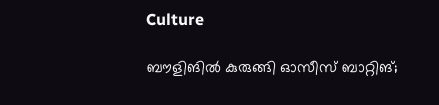Culture

ബൗളിങില്‍ കുരുങ്ങി ഓസീസ് ബാറ്റിങ്;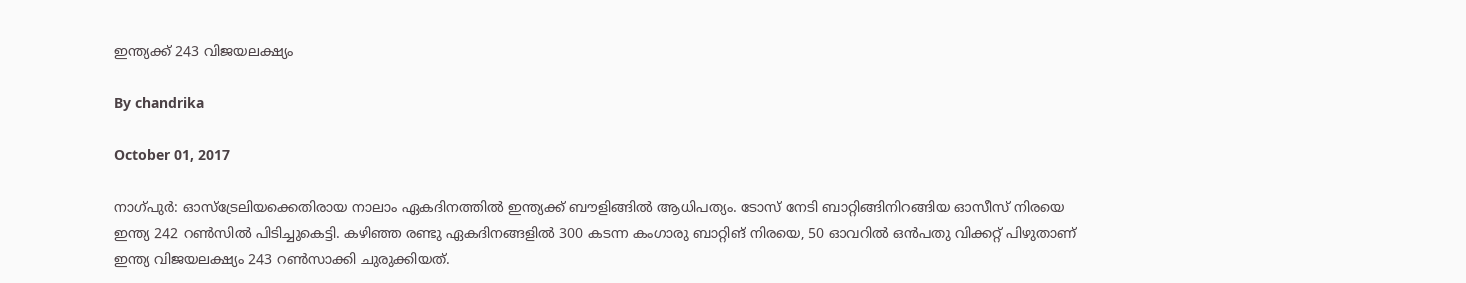ഇന്ത്യക്ക് 243 വിജയലക്ഷ്യം

By chandrika

October 01, 2017

നാഗ്പുര്‍: ഓസ്‌ട്രേലിയക്കെതിരായ നാലാം ഏകദിനത്തില്‍ ഇന്ത്യക്ക് ബൗളിങ്ങില്‍ ആധിപത്യം. ടോസ് നേടി ബാറ്റിങ്ങിനിറങ്ങിയ ഓസീസ് നിരയെ ഇന്ത്യ 242 റണ്‍സില്‍ പിടിച്ചുകെട്ടി. കഴിഞ്ഞ രണ്ടു ഏകദിനങ്ങളില്‍ 300 കടന്ന കംഗാരു ബാറ്റിങ് നിരയെ, 50 ഓവറില്‍ ഒന്‍പതു വിക്കറ്റ് പിഴുതാണ് ഇന്ത്യ വിജയലക്ഷ്യം 243 റണ്‍സാക്കി ചുരുക്കിയത്‌.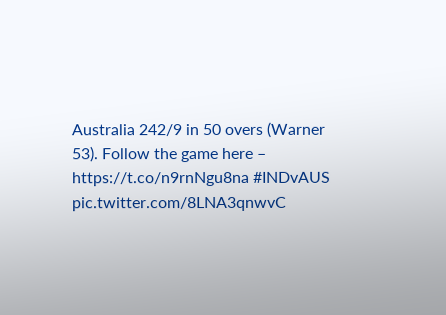Australia 242/9 in 50 overs (Warner 53). Follow the game here – https://t.co/n9rnNgu8na #INDvAUS pic.twitter.com/8LNA3qnwvC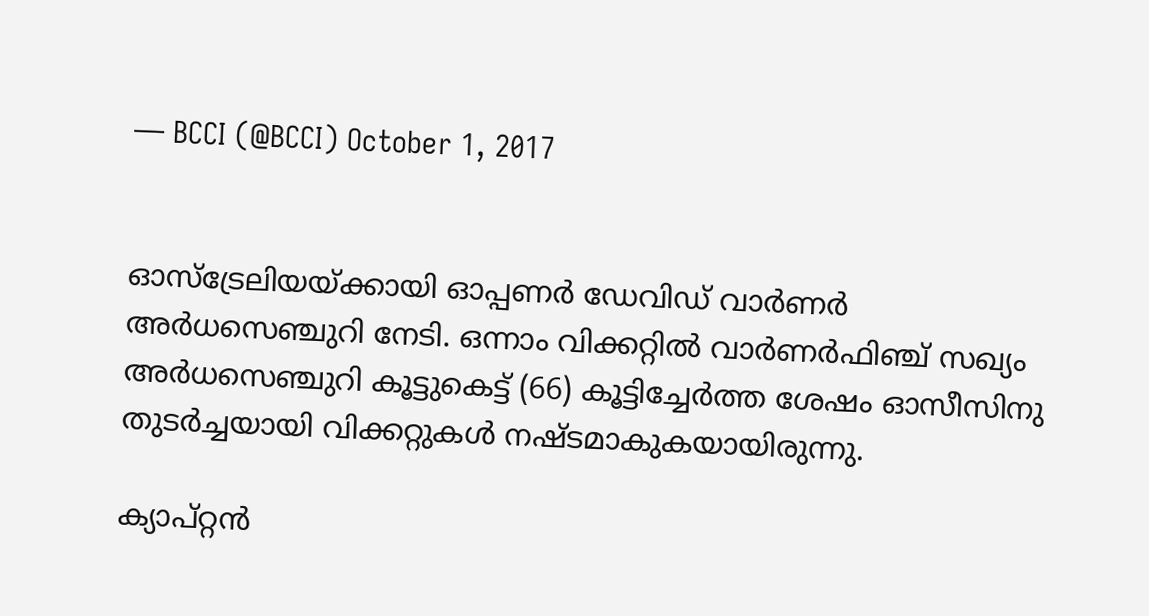— BCCI (@BCCI) October 1, 2017


ഓസ്‌ട്രേലിയയ്ക്കായി ഓപ്പണര്‍ ഡേവിഡ് വാര്‍ണര്‍ അര്‍ധസെഞ്ചുറി നേടി. ഒന്നാം വിക്കറ്റില്‍ വാര്‍ണര്‍ഫിഞ്ച് സഖ്യം അര്‍ധസെഞ്ചുറി കൂട്ടുകെട്ട് (66) കൂട്ടിച്ചേര്‍ത്ത ശേഷം ഓസീസിനു തുടര്‍ച്ചയായി വിക്കറ്റുകള്‍ നഷ്ടമാകുകയായിരുന്നു.

ക്യാപ്റ്റന്‍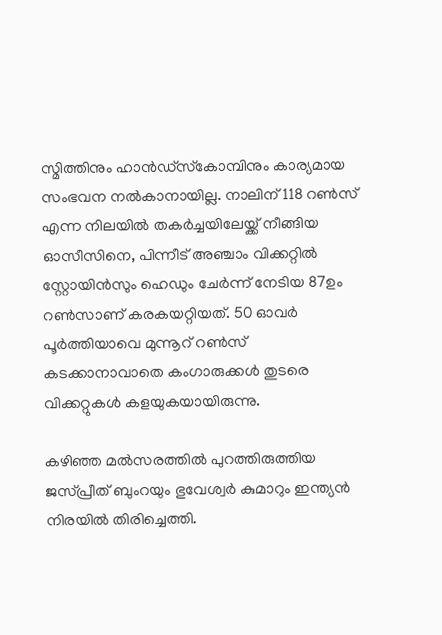സ്മിത്തിനും ഹാന്‍ഡ്‌സ്‌കോമ്പിനും കാര്യമായ സംഭവന നല്‍കാനായില്ല. നാലിന് 118 റണ്‍സ് എന്ന നിലയില്‍ തകര്‍ച്ചയിലേയ്ക്ക് നീങ്ങിയ ഓസീസിനെ, പിന്നീട് അഞ്ചാം വിക്കറ്റില്‍ സ്റ്റോയിന്‍സും ഹെഡും ചേര്‍ന്ന് നേടിയ 87ഉം റണ്‍സാണ് കരകയറ്റിയത്. 50 ഓവര്‍ പൂര്‍ത്തിയാവെ മുന്നൂറ് റണ്‍സ് കടക്കാനാവാതെ കംഗാരുക്കള്‍ തുടരെ വിക്കറ്റുകള്‍ കളയുകയായിരുന്നു.

കഴിഞ്ഞ മല്‍സരത്തില്‍ പുറത്തിരുത്തിയ ജസ്പ്രീത് ബുംറയും ഭുവേശ്വര്‍ കുമാറും ഇന്ത്യന്‍ നിരയില്‍ തിരിച്ചെത്തി.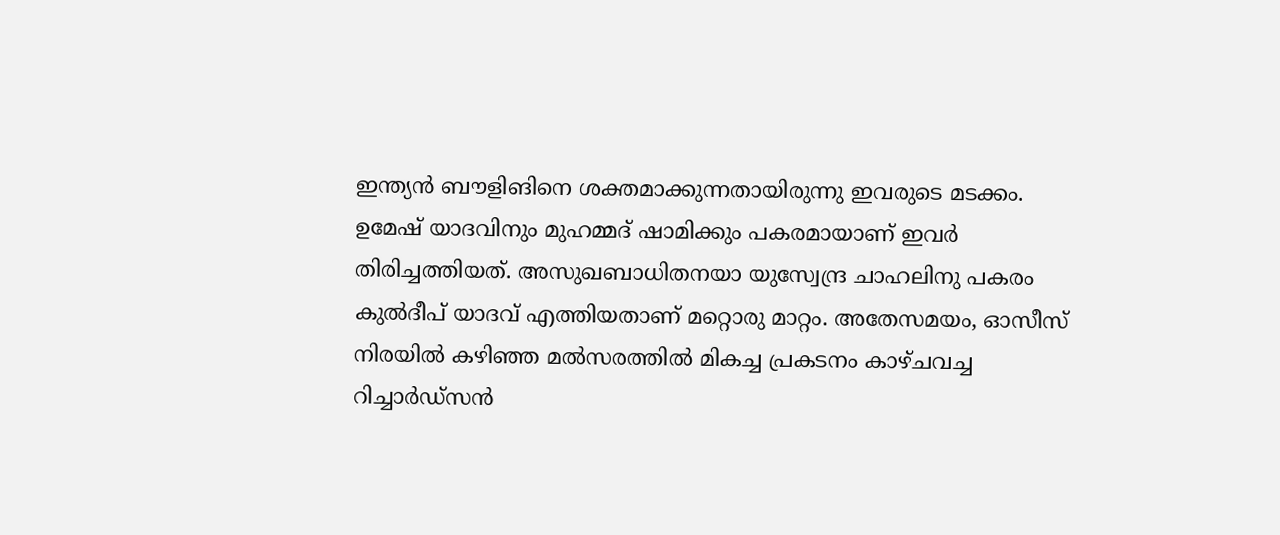ഇന്ത്യന്‍ ബൗളിങിനെ ശക്തമാക്കുന്നതായിരുന്നു ഇവരുടെ മടക്കം. ഉമേഷ് യാദവിനും മുഹമ്മദ് ഷാമിക്കും പകരമായാണ് ഇവര്‍ തിരിച്ചത്തിയത്. അസുഖബാധിതനയാ യുസ്വേന്ദ്ര ചാഹലിനു പകരം കുല്‍ദീപ് യാദവ് എത്തിയതാണ് മറ്റൊരു മാറ്റം. അതേസമയം, ഓസീസ് നിരയില്‍ കഴിഞ്ഞ മല്‍സരത്തില്‍ മികച്ച പ്രകടനം കാഴ്ചവച്ച റിച്ചാര്‍ഡ്‌സന്‍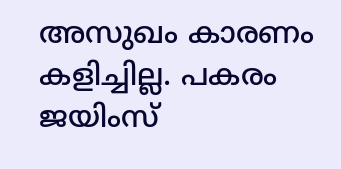അസുഖം കാരണം കളിച്ചില്ല. പകരം ജയിംസ്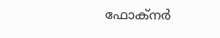ഫോക്‌നര്‍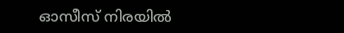ഓസീസ് നിരയില്‍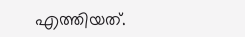എത്തിയത്.